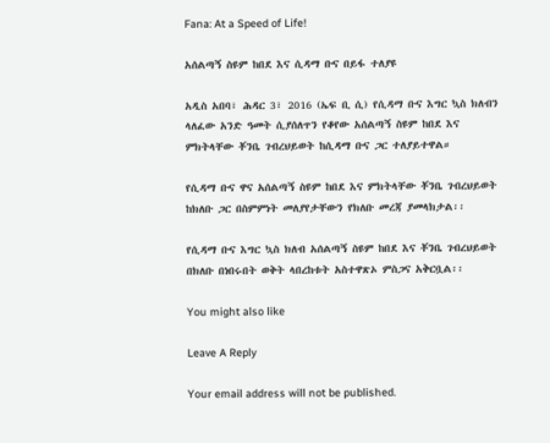Fana: At a Speed of Life!

አሰልጣኝ ስዩም ከበደ እና ሲዳማ ቡና በይፋ ተለያዩ

አዲስ አበባ፣ ሕዳር 3፣ 2016 (ኤፍ ቢ ሲ) የሲዳማ ቡና እግር ኳስ ክለብን ላለፈው አንድ ዓመት ሲያሰለጥን የቆየው አሰልጣኝ ስዩም ከበደ እና ምክትላቸው ቾንቤ ገብረህይወት ከሲዳማ ቡና ጋር ተለያይተዋል።

የሲዳማ ቡና ዋና አሰልጣኝ ስዩም ከበደ እና ምክትላቸው ቾንቤ ገብረህይወት ከክለቡ ጋር በስምምነት መለያየታቸውን የክለቡ መረጃ ያመላክታል፡፡

የሲዳማ ቡና እግር ኳስ ክለብ አሰልጣኝ ስዩም ከበደ እና ቾንቤ ገብረህይወት በክለቡ በነበሩበት ወቅት ላበረከቱት አስተዋጽኦ ምስጋና አቅርቧል፡፡

You might also like

Leave A Reply

Your email address will not be published.